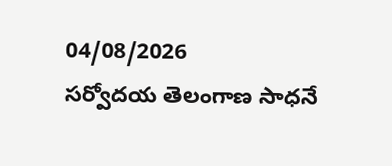04/08/2026
సర్వోదయ తెలంగాణ సాధనే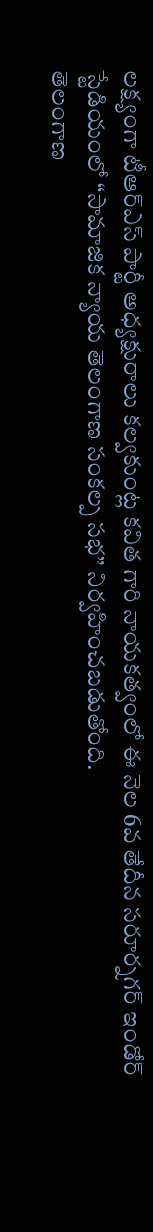లక్ష్యంగా టీఆర్ఎస్ పార్టీ అధ్యక్షురాలు కల్వకుంట్ల కవిత గారి నాయకత్వంలో ఈ నెల 6వ తేదీన సరూర్నగర్ ఇండోర్ స్టేడియంలో “సామాజిక న్యాయ తెలంగాణ సంకల్ప సభ” నిర్వహించబడుతోంది.
తెలంగాణ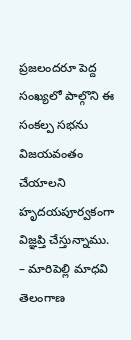ప్రజలందరూ పెద్ద సంఖ్యలో పాల్గొని ఈ సంకల్ప సభను విజయవంతం చేయాలని హృదయపూర్వకంగా విజ్ఞప్తి చేస్తున్నాము.
– మారిపెల్లి మాధవి
తెలంగాణ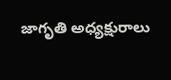జాగృతి అధ్యక్షురాలు